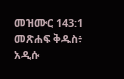መዝሙር 143:1 መጽሐፍ ቅዱስ፥ አዲሱ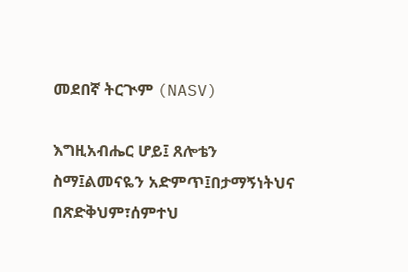መደበኛ ትርጒም (NASV)

እግዚአብሔር ሆይ፤ ጸሎቴን ስማ፤ልመናዬን አድምጥ፤በታማኝነትህና በጽድቅህም፣ሰምተህ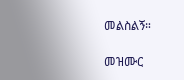መልስልኝ።

መዝሙር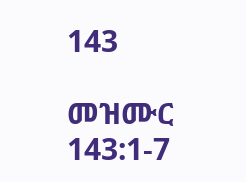143

መዝሙር 143:1-7